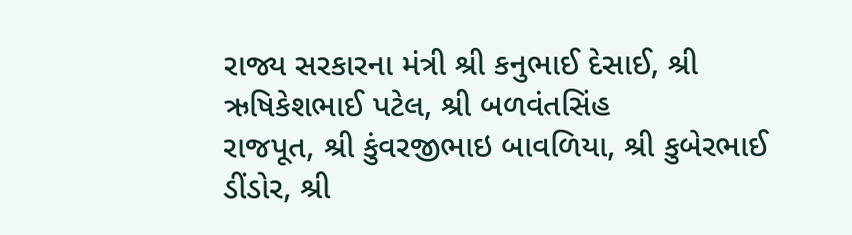રાજ્ય સરકારના મંત્રી શ્રી કનુભાઈ દેસાઈ, શ્રી ઋષિકેશભાઈ પટેલ, શ્રી બળવંતસિંહ
રાજપૂત, શ્રી કુંવરજીભાઇ બાવળિયા, શ્રી કુબેરભાઈ ડીંડોર, શ્રી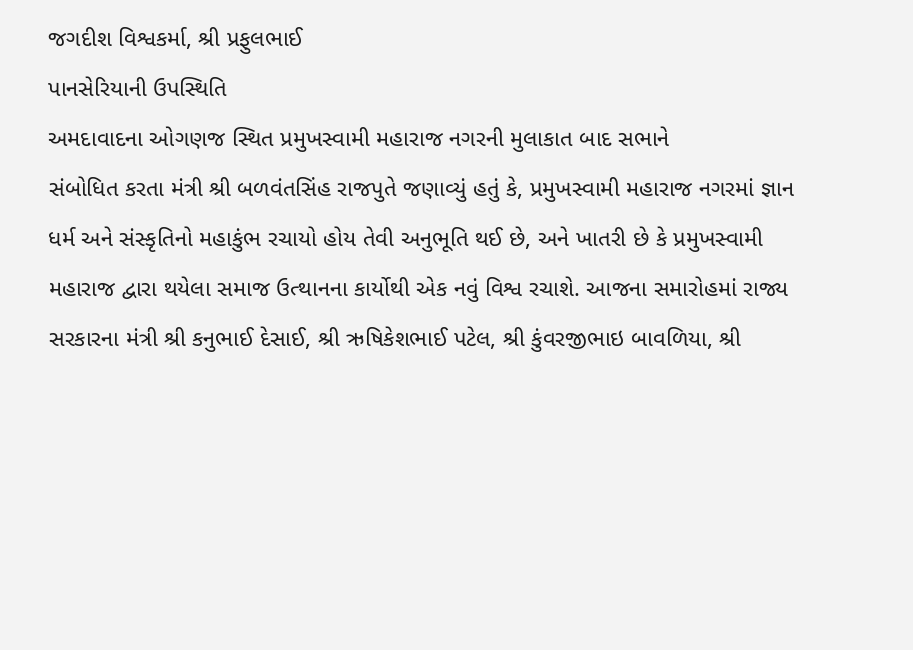જગદીશ વિશ્વકર્મા, શ્રી પ્રફુલભાઈ
પાનસેરિયાની ઉપસ્થિતિ
અમદાવાદના ઓગણજ સ્થિત પ્રમુખસ્વામી મહારાજ નગરની મુલાકાત બાદ સભાને
સંબોધિત કરતા મંત્રી શ્રી બળવંતસિંહ રાજપુતે જણાવ્યું હતું કે, પ્રમુખસ્વામી મહારાજ નગરમાં જ્ઞાન
ધર્મ અને સંસ્કૃતિનો મહાકુંભ રચાયો હોય તેવી અનુભૂતિ થઈ છે, અને ખાતરી છે કે પ્રમુખસ્વામી
મહારાજ દ્વારા થયેલા સમાજ ઉત્થાનના કાર્યોથી એક નવું વિશ્વ રચાશે. આજના સમારોહમાં રાજ્ય
સરકારના મંત્રી શ્રી કનુભાઈ દેસાઈ, શ્રી ઋષિકેશભાઈ પટેલ, શ્રી કુંવરજીભાઇ બાવળિયા, શ્રી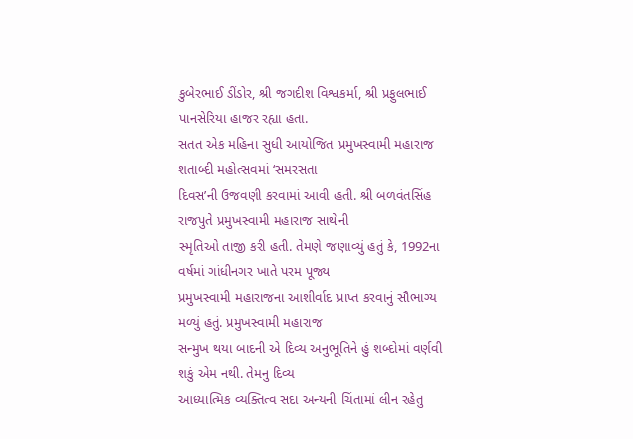કુબેરભાઈ ડીંડોર, શ્રી જગદીશ વિશ્વકર્મા, શ્રી પ્રફુલભાઈ પાનસેરિયા હાજર રહ્યા હતા.
સતત એક મહિના સુધી આયોજિત પ્રમુખસ્વામી મહારાજ શતાબ્દી મહોત્સવમાં ‘સમરસતા
દિવસ’ની ઉજવણી કરવામાં આવી હતી. શ્રી બળવંતસિંહ રાજપુતે પ્રમુખસ્વામી મહારાજ સાથેની
સ્મૃતિઓ તાજી કરી હતી. તેમણે જણાવ્યું હતું કે, 1992ના વર્ષમાં ગાંધીનગર ખાતે પરમ પૂજ્ય
પ્રમુખસ્વામી મહારાજના આશીર્વાદ પ્રાપ્ત કરવાનું સૌભાગ્ય મળ્યું હતું. પ્રમુખસ્વામી મહારાજ
સન્મુખ થયા બાદની એ દિવ્ય અનુભૂતિને હું શબ્દોમાં વર્ણવી શકું એમ નથી. તેમનુ દિવ્ય
આધ્યાત્મિક વ્યક્તિત્વ સદા અન્યની ચિંતામાં લીન રહેતુ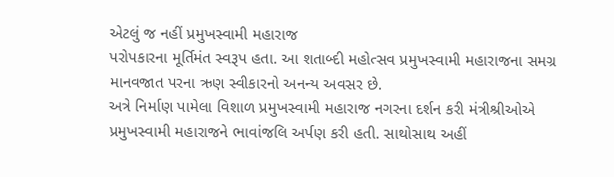એટલું જ નહીં પ્રમુખસ્વામી મહારાજ
પરોપકારના મૂર્તિમંત સ્વરૂપ હતા. આ શતાબ્દી મહોત્સવ પ્રમુખસ્વામી મહારાજના સમગ્ર
માનવજાત પરના ઋણ સ્વીકારનો અનન્ય અવસર છે.
અત્રે નિર્માણ પામેલા વિશાળ પ્રમુખસ્વામી મહારાજ નગરના દર્શન કરી મંત્રીશ્રીઓએ
પ્રમુખસ્વામી મહારાજને ભાવાંજલિ અર્પણ કરી હતી. સાથોસાથ અહીં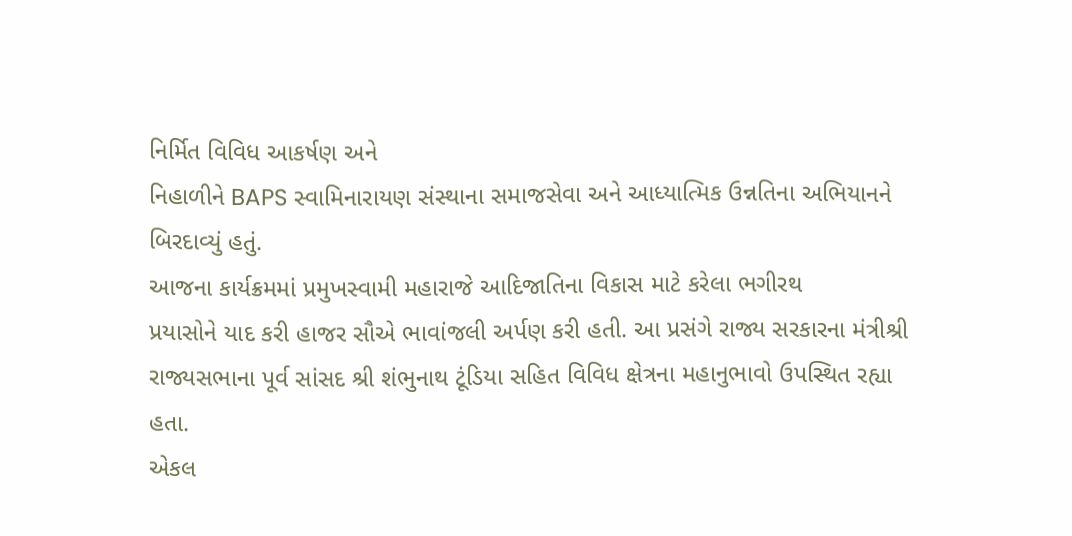નિર્મિત વિવિધ આકર્ષણ અને
નિહાળીને BAPS સ્વામિનારાયણ સંસ્થાના સમાજસેવા અને આધ્યાત્મિક ઉન્નતિના અભિયાનને
બિરદાવ્યું હતું.
આજના કાર્યક્રમમાં પ્રમુખસ્વામી મહારાજે આદિજાતિના વિકાસ માટે કરેલા ભગીરથ
પ્રયાસોને યાદ કરી હાજર સૌએ ભાવાંજલી અર્પણ કરી હતી. આ પ્રસંગે રાજ્ય સરકારના મંત્રીશ્રી
રાજ્યસભાના પૂર્વ સાંસદ શ્રી શંભુનાથ ટૂંડિયા સહિત વિવિધ ક્ષેત્રના મહાનુભાવો ઉપસ્થિત રહ્યા
હતા.
એકલ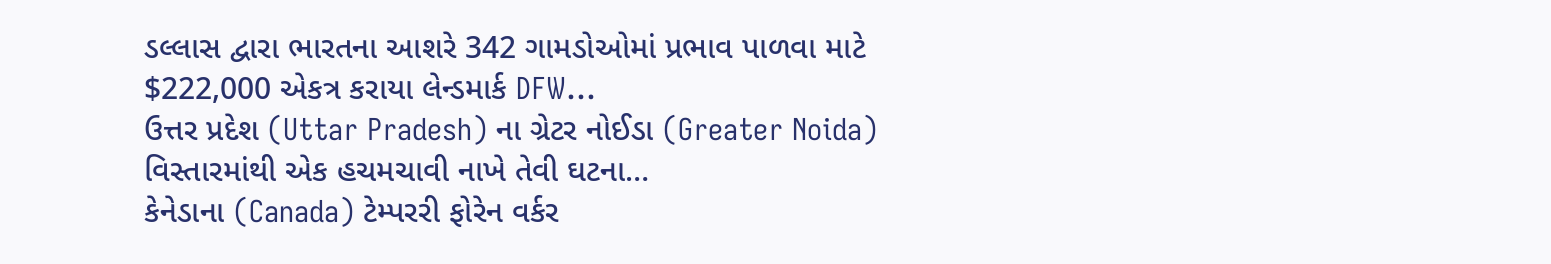ડલ્લાસ દ્વારા ભારતના આશરે 342 ગામડોઓમાં પ્રભાવ પાળવા માટે $222,000 એકત્ર કરાયા લેન્ડમાર્ક DFW…
ઉત્તર પ્રદેશ (Uttar Pradesh) ના ગ્રેટર નોઈડા (Greater Noida) વિસ્તારમાંથી એક હચમચાવી નાખે તેવી ઘટના…
કેનેડાના (Canada) ટેમ્પરરી ફોરેન વર્કર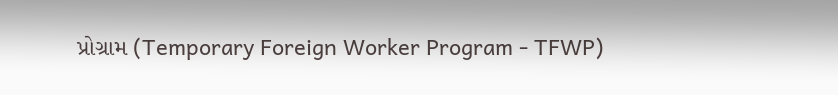પ્રોગ્રામ (Temporary Foreign Worker Program - TFWP)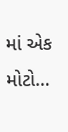માં એક મોટો…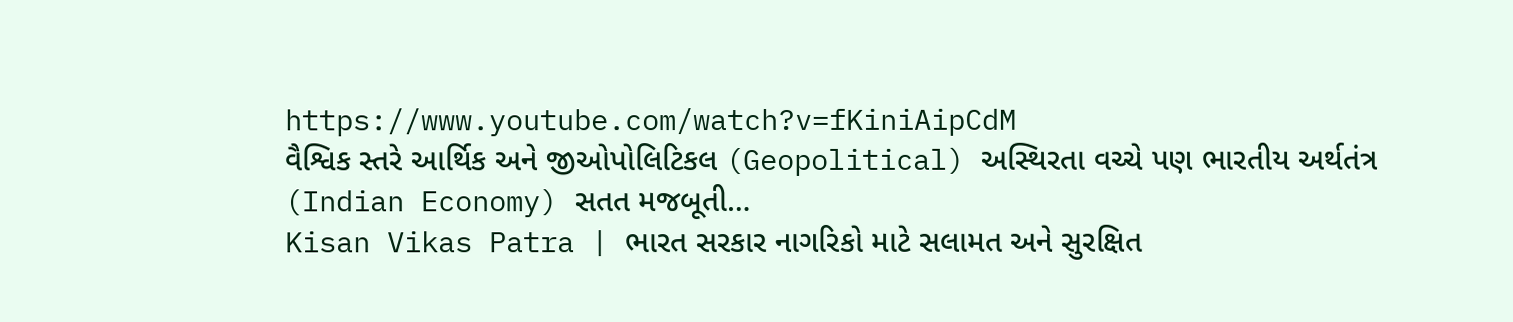https://www.youtube.com/watch?v=fKiniAipCdM
વૈશ્વિક સ્તરે આર્થિક અને જીઓપોલિટિકલ (Geopolitical) અસ્થિરતા વચ્ચે પણ ભારતીય અર્થતંત્ર (Indian Economy) સતત મજબૂતી…
Kisan Vikas Patra | ભારત સરકાર નાગરિકો માટે સલામત અને સુરક્ષિત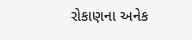રોકાણના અનેક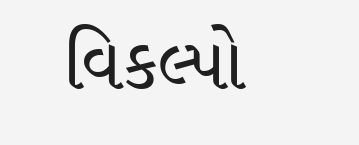વિકલ્પો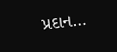પ્રદાન…